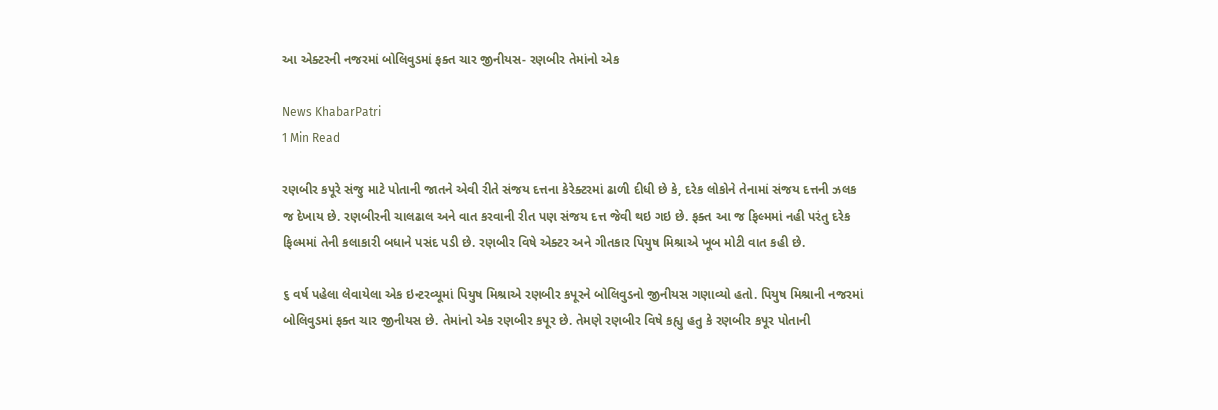આ એક્ટરની નજરમાં બોલિવુડમાં ફક્ત ચાર જીનીયસ- રણબીર તેમાંનો એક

News KhabarPatri
1 Min Read

રણબીર કપૂરે સંજુ માટે પોતાની જાતને એવી રીતે સંજય દત્તના કેરેક્ટરમાં ઢાળી દીધી છે કે, દરેક લોકોને તેનામાં સંજય દત્તની ઝલક જ દેખાય છે. રણબીરની ચાલઢાલ અને વાત કરવાની રીત પણ સંજય દત્ત જેવી થઇ ગઇ છે. ફક્ત આ જ ફિલ્મમાં નહી પરંતુ દરેક ફિલ્મમાં તેની કલાકારી બધાને પસંદ પડી છે. રણબીર વિષે એક્ટર અને ગીતકાર પિયુષ મિશ્રાએ ખૂબ મોટી વાત કહી છે.

૬ વર્ષ પહેલા લેવાયેલા એક ઇન્ટરવ્યૂમાં પિયુષ મિશ્રાએ રણબીર કપૂરને બોલિવુડનો જીનીયસ ગણાવ્યો હતો. પિયુષ મિશ્રાની નજરમાં બોલિવુડમાં ફક્ત ચાર જીનીયસ છે. તેમાંનો એક રણબીર કપૂર છે. તેમણે રણબીર વિષે કહ્યુ હતુ કે રણબીર કપૂર પોતાની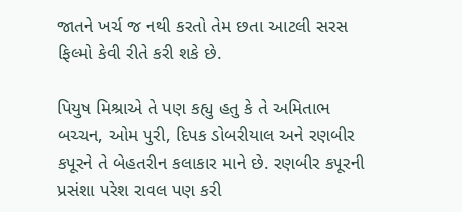જાતને ખર્ચ જ નથી કરતો તેમ છતા આટલી સરસ ફિલ્મો કેવી રીતે કરી શકે છે.

પિયુષ મિશ્રાએ તે પણ કહ્યુ હતુ કે તે અમિતાભ બચ્ચન, ઓમ પુરી, દિપક ડોબરીયાલ અને રણબીર કપૂરને તે બેહતરીન કલાકાર માને છે. રણબીર કપૂરની પ્રસંશા પરેશ રાવલ પણ કરી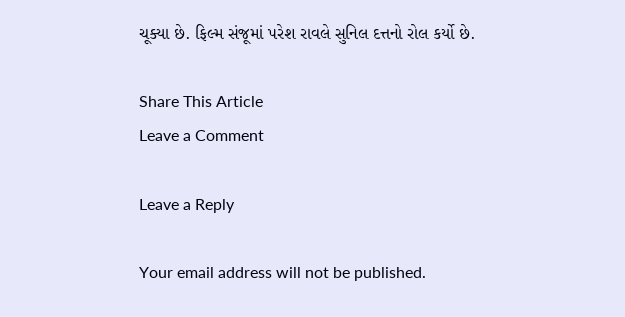ચૂક્યા છે. ફિલ્મ સંજૂમાં પરેશ રાવલે સુનિલ દત્તનો રોલ કર્યો છે.

Share This Article
Leave a Comment

Leave a Reply

Your email address will not be published.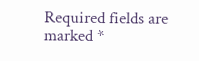Required fields are marked *